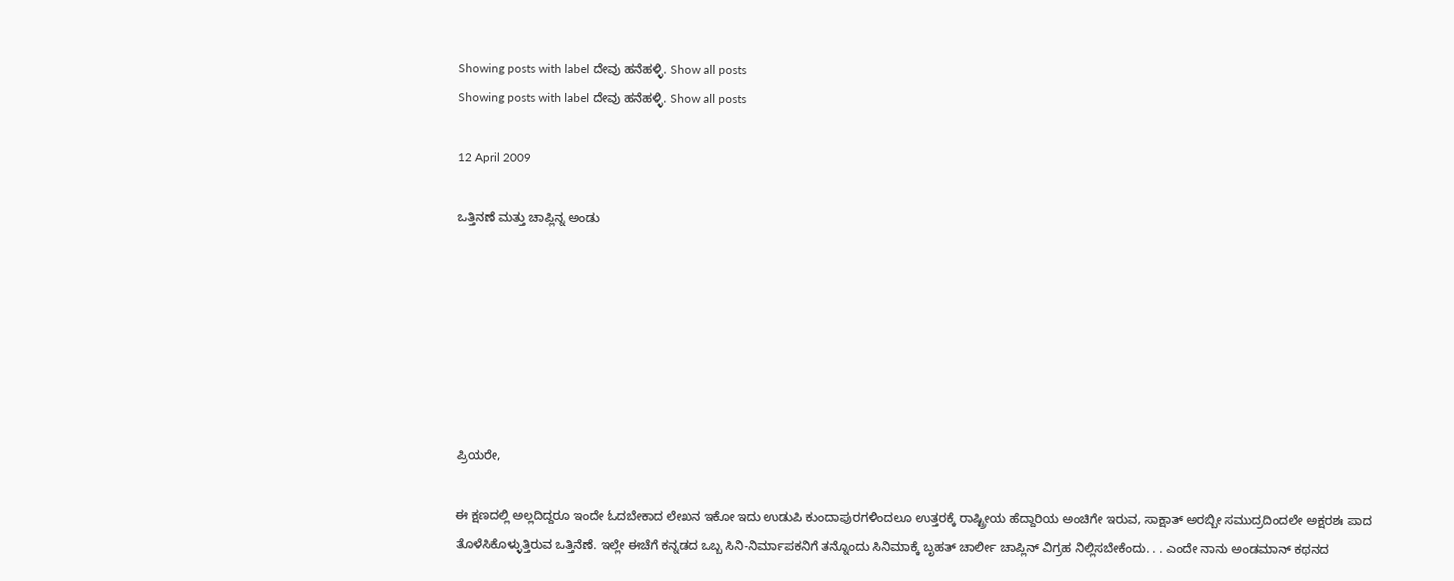Showing posts with label ದೇವು ಹನೆಹಳ್ಳಿ. Show all posts
Showing posts with label ದೇವು ಹನೆಹಳ್ಳಿ. Show all posts

12 April 2009

ಒತ್ತಿನಣೆ ಮತ್ತು ಚಾಪ್ಲಿನ್ನ ಅಂಡು







ಪ್ರಿಯರೇ,

ಈ ಕ್ಷಣದಲ್ಲಿ ಅಲ್ಲದಿದ್ದರೂ ಇಂದೇ ಓದಬೇಕಾದ ಲೇಖನ ಇಕೋ ಇದು ಉಡುಪಿ ಕುಂದಾಪುರಗಳಿಂದಲೂ ಉತ್ತರಕ್ಕೆ ರಾಷ್ಟ್ರೀಯ ಹೆದ್ದಾರಿಯ ಅಂಚಿಗೇ ಇರುವ, ಸಾಕ್ಷಾತ್ ಅರಬ್ಬೀ ಸಮುದ್ರದಿಂದಲೇ ಅಕ್ಷರಶಃ ಪಾದ ತೊಳೆಸಿಕೊಳ್ಳುತ್ತಿರುವ ಒತ್ತಿನೆಣೆ. ಇಲ್ಲೇ ಈಚೆಗೆ ಕನ್ನಡದ ಒಬ್ಬ ಸಿನಿ-ನಿರ್ಮಾಪಕನಿಗೆ ತನ್ನೊಂದು ಸಿನಿಮಾಕ್ಕೆ ಬೃಹತ್ ಚಾರ್ಲೀ ಚಾಪ್ಲಿನ್ ವಿಗ್ರಹ ನಿಲ್ಲಿಸಬೇಕೆಂದು. . . ಎಂದೇ ನಾನು ಅಂಡಮಾನ್ ಕಥನದ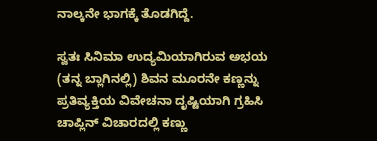ನಾಲ್ಕನೇ ಭಾಗಕ್ಕೆ ತೊಡಗಿದ್ದೆ.

ಸ್ವತಃ ಸಿನಿಮಾ ಉದ್ಯಮಿಯಾಗಿರುವ ಅಭಯ (ತನ್ನ ಬ್ಲಾಗಿನಲ್ಲಿ) ಶಿವನ ಮೂರನೇ ಕಣ್ಣನ್ನು ಪ್ರತಿವ್ಯಕ್ತಿಯ ವಿವೇಚನಾ ದೃಷ್ಟಿಯಾಗಿ ಗ್ರಹಿಸಿ ಚಾಪ್ಲಿನ್ ವಿಚಾರದಲ್ಲಿ ಕಣ್ಣು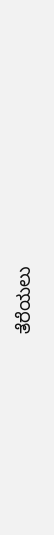ತೆರೆಯಲು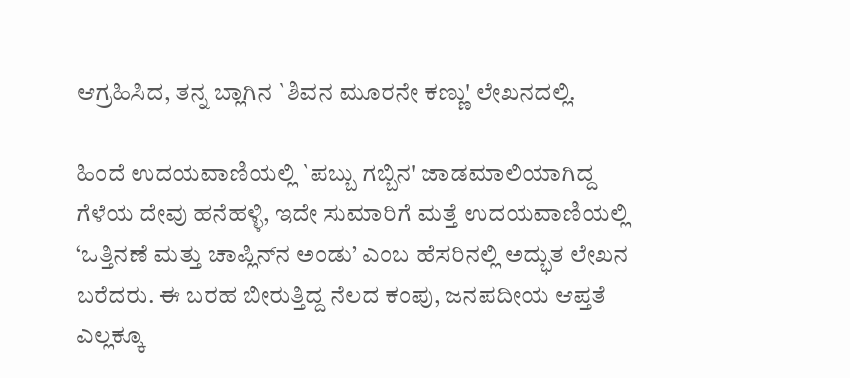ಆಗ್ರಹಿಸಿದ, ತನ್ನ ಬ್ಲಾಗಿನ `ಶಿವನ ಮೂರನೇ ಕಣ್ಣು' ಲೇಖನದಲ್ಲಿ.

ಹಿಂದೆ ಉದಯವಾಣಿಯಲ್ಲಿ `ಪಬ್ಬು ಗಬ್ಬಿನ' ಜಾಡಮಾಲಿಯಾಗಿದ್ದ ಗೆಳೆಯ ದೇವು ಹನೆಹಳ್ಳಿ, ಇದೇ ಸುಮಾರಿಗೆ ಮತ್ತೆ ಉದಯವಾಣಿಯಲ್ಲಿ ‘ಒತ್ತಿನಣೆ ಮತ್ತು ಚಾಪ್ಲಿನ್‍ನ ಅಂಡು’ ಎಂಬ ಹೆಸರಿನಲ್ಲಿ ಅದ್ಭುತ ಲೇಖನ ಬರೆದರು. ಈ ಬರಹ ಬೀರುತ್ತಿದ್ದ ನೆಲದ ಕಂಪು, ಜನಪದೀಯ ಆಪ್ತತೆ ಎಲ್ಲಕ್ಕೂ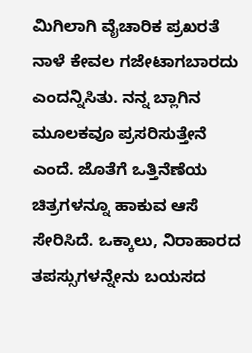ಮಿಗಿಲಾಗಿ ವೈಚಾರಿಕ ಪ್ರಖರತೆ ನಾಳೆ ಕೇವಲ ಗಜೇಟಾಗಬಾರದು ಎಂದನ್ನಿಸಿತು. ನನ್ನ ಬ್ಲಾಗಿನ ಮೂಲಕವೂ ಪ್ರಸರಿಸುತ್ತೇನೆ ಎಂದೆ. ಜೊತೆಗೆ ಒತ್ತಿನೆಣೆಯ ಚಿತ್ರಗಳನ್ನೂ ಹಾಕುವ ಆಸೆ ಸೇರಿಸಿದೆ. ಒಕ್ಕಾಲು, ನಿರಾಹಾರದ ತಪಸ್ಸುಗಳನ್ನೇನು ಬಯಸದ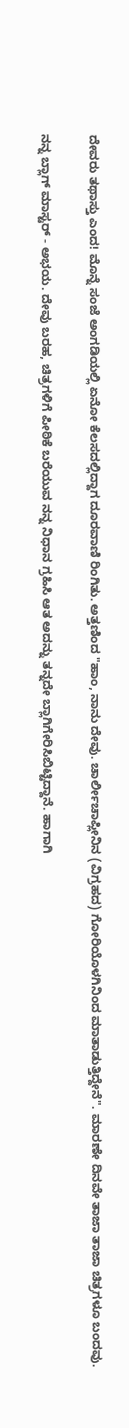ದೇವರು ತಥಾಸ್ತು ಎಂದ! ಮೊನ್ನೆ ಸಂಜೆ ಅಂಗಡಿಯಲ್ಲಿ ಏನೋ ಕೆಲಸದಲ್ಲಿದ್ದಾಗ ದೂರವಾಣಿ ರಿಂಗಿತು. ಅತ್ತಣಿಂದ "ಹಾಂ, ನಾನು ದೇವು. ಚಾರ್ಲೀಚಾಪ್ಲೀನಿನ (ವಿಗ್ರಹದ) ಗೋರಿಯೊಳಗಿನಿಂದ ಮಾತಾಡುತ್ತಿದ್ದೇನೆ". ಮಾರಣೇ ದಿನವೇ ತಾಜಾ ತಾಜಾ ಚಿತ್ರಗಳೂ ಬಂದವು.

ನನ್ನ ಬ್ಲಾಗ್ ಮಾಸ್ಟರ್ - ಅಭಯ. ದೇವು ಬರಹ, ಚಿತ್ರಗಳಿಗೆ ಪೀಠಿಕೆ ಬರೆಯುವ ನನ್ನ ನಿಧಾನ ಗ್ರಹಿಸಿ ಆತ ಅದನ್ನು ತನ್ನದೇ ಬ್ಲಾಗಿಗೇರಿಸಿಬಿಟ್ಟಿದ್ದಾನೆ. ಹಾಗಾಗಿ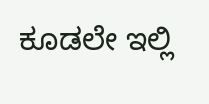ಕೂಡಲೇ ಇಲ್ಲಿ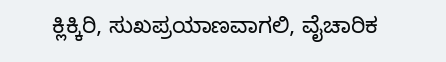ಕ್ಲಿಕ್ಕಿರಿ, ಸುಖಪ್ರಯಾಣವಾಗಲಿ, ವೈಚಾರಿಕ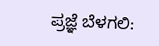ಪ್ರಜ್ಞೆ ಬೆಳಗಲಿ: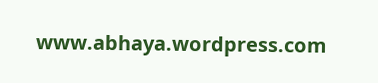www.abhaya.wordpress.com